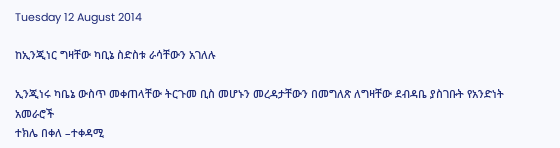Tuesday 12 August 2014

ከኢንጂነር ግዛቸው ካቢኔ ስድስቱ ራሳቸውን አገለሉ

ኢንጂነሩ ካቤኔ ውስጥ መቀጠላቸው ትርጉመ ቢስ መሆኑን መረዳታቸውን በመግለጽ ለግዛቸው ደብዳቤ ያስገቡት የአንድነት አመራሮች
ተክሌ በቀለ –ተቀዳሚ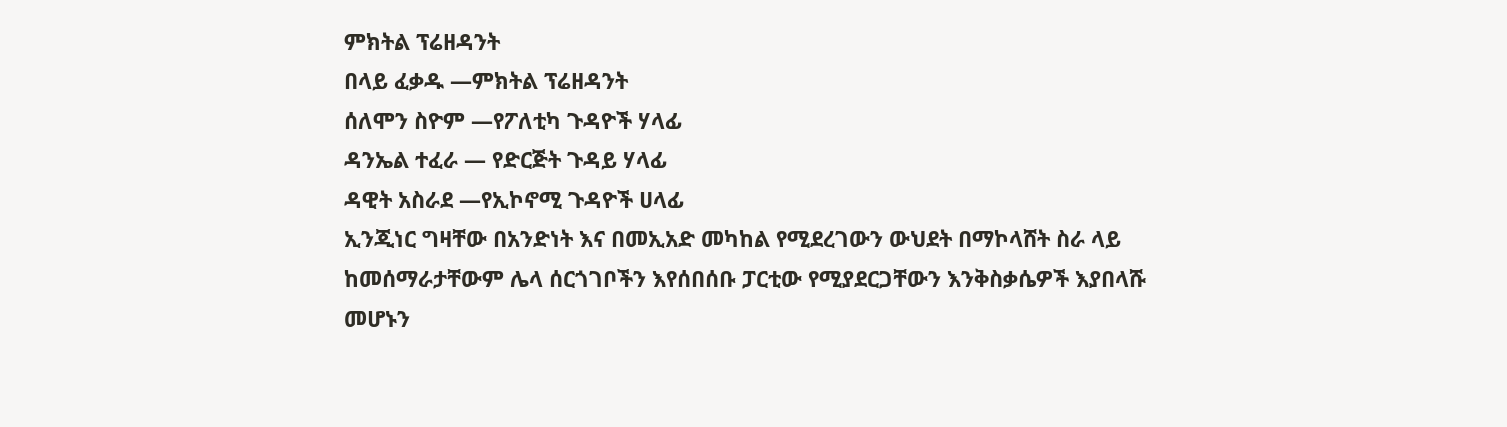ምክትል ፕሬዘዳንት
በላይ ፈቃዱ —ምክትል ፕሬዘዳንት
ሰለሞን ስዮም —የፖለቲካ ጉዳዮች ሃላፊ
ዳንኤል ተፈራ — የድርጅት ጉዳይ ሃላፊ
ዳዊት አስራደ —የኢኮኖሚ ጉዳዮች ሀላፊ
ኢንጂነር ግዛቸው በአንድነት እና በመኢአድ መካከል የሚደረገውን ውህደት በማኮላሸት ስራ ላይ ከመሰማራታቸውም ሌላ ሰርጎገቦችን እየሰበሰቡ ፓርቲው የሚያደርጋቸውን እንቅስቃሴዎች እያበላሹ መሆኑን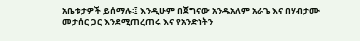አቤቱታዎች ይሰማሉ፡፤ እንዲሁም በጀግናው አንዱአለም አራጌ እና በሃብታሙ መታሰር ጋር እንደሚጠረጠሩ እና የአንድነትን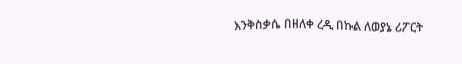እንቅስቃሴ በዘለቀ ረዲ በኩል ለወያኔ ሪፖርት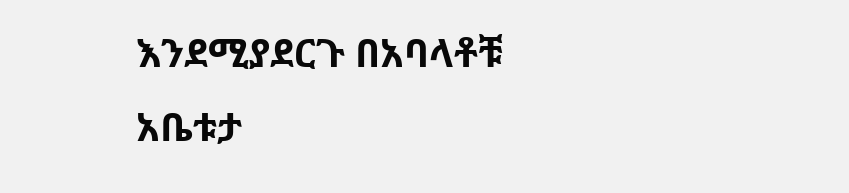እንደሚያደርጉ በአባላቶቹ አቤቱታ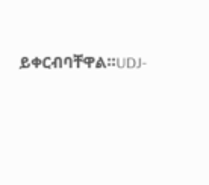ይቀርብባቸዋል።UDJ-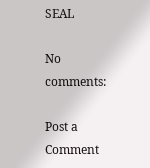SEAL

No comments:

Post a Comment